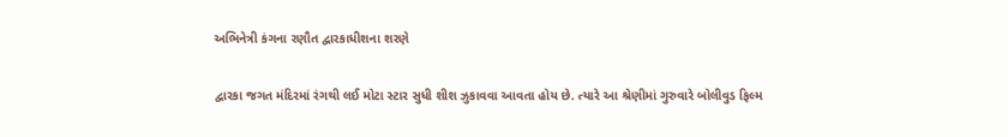અભિનેત્રી કંગના રણૌત દ્વારકાધીશના શરણે

દ્વારકા જગત મંદિરમાં રંગથી લઈ મોટા સ્ટાર સુધી શીશ ઝુકાવવા આવતા હોય છે. ત્યારે આ શ્રેણીમાં ગુરુવારે બોલીવુડ ફિલ્મ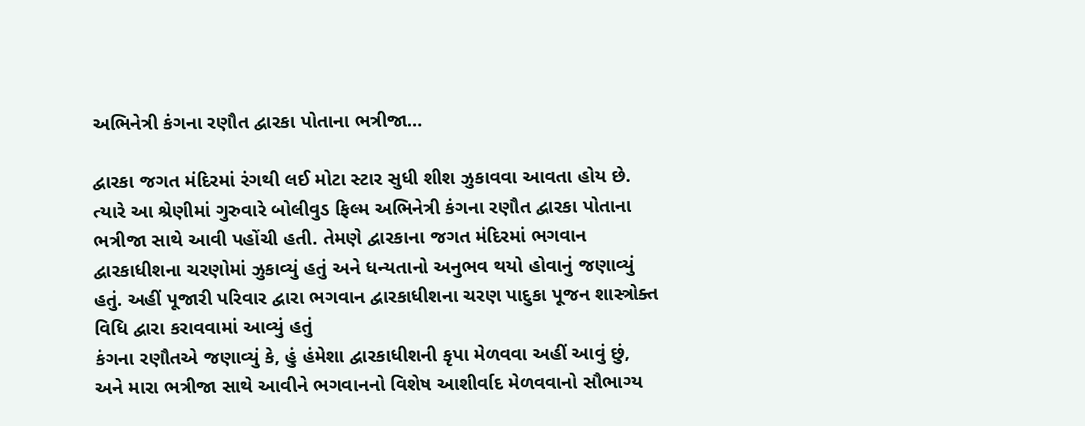અભિનેત્રી કંગના રણૌત દ્વારકા પોતાના ભત્રીજા…

દ્વારકા જગત મંદિરમાં રંગથી લઈ મોટા સ્ટાર સુધી શીશ ઝુકાવવા આવતા હોય છે. ત્યારે આ શ્રેણીમાં ગુરુવારે બોલીવુડ ફિલ્મ અભિનેત્રી કંગના રણૌત દ્વારકા પોતાના ભત્રીજા સાથે આવી પહોંચી હતી. તેમણે દ્વારકાના જગત મંદિરમાં ભગવાન દ્વારકાધીશના ચરણોમાં ઝુકાવ્યું હતું અને ધન્યતાનો અનુભવ થયો હોવાનું જણાવ્યું હતું. અહીં પૂજારી પરિવાર દ્વારા ભગવાન દ્વારકાધીશના ચરણ પાદુકા પૂજન શાસ્ત્રોક્ત વિધિ દ્વારા કરાવવામાં આવ્યું હતું
કંગના રણૌતએ જણાવ્યું કે, હું હંમેશા દ્વારકાધીશની કૃપા મેળવવા અહીં આવું છું, અને મારા ભત્રીજા સાથે આવીને ભગવાનનો વિશેષ આશીર્વાદ મેળવવાનો સૌભાગ્ય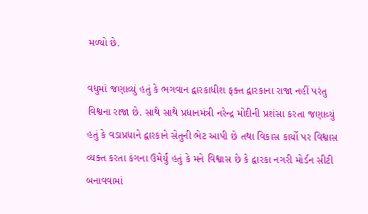મળ્યો છે.

વધુમાં જણાવ્યું હતું કે ભગવાન દ્વારકાધીશ ફક્ત દ્વારકાના રાજા નહીં પરંતુ વિશ્વના રાજા છે. સાથે સાથે પ્રધાનમંત્રી નરેન્દ્ર મોદીની પ્રશંસા કરતા જણાવ્યું હતું કે વડાપ્રધાને દ્વારકાને સેતુની ભેટ આપી છે તથા વિકાસ કાર્યો પર વિશ્વાસ વ્યક્ત કરતા કંગના ઉમેર્યું હતું કે મને વિશ્વાસ છે કે દ્વારકા નગરી મોર્ડન સીટી બનાવવામાં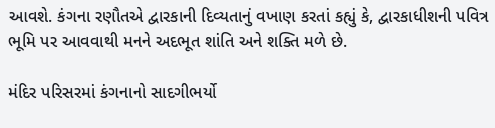આવશે. કંગના રણૌતએ દ્વારકાની દિવ્યતાનું વખાણ કરતાં કહ્યું કે, દ્વારકાધીશની પવિત્ર ભૂમિ પર આવવાથી મનને અદભૂત શાંતિ અને શક્તિ મળે છે.

મંદિર પરિસરમાં કંગનાનો સાદગીભર્યો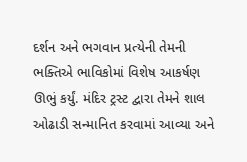દર્શન અને ભગવાન પ્રત્યેની તેમની ભક્તિએ ભાવિકોમાં વિશેષ આકર્ષણ ઊભું કર્યું. મંદિર ટ્રસ્ટ દ્વારા તેમને શાલ ઓઢાડી સન્માનિત કરવામાં આવ્યા અને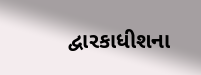દ્વારકાધીશના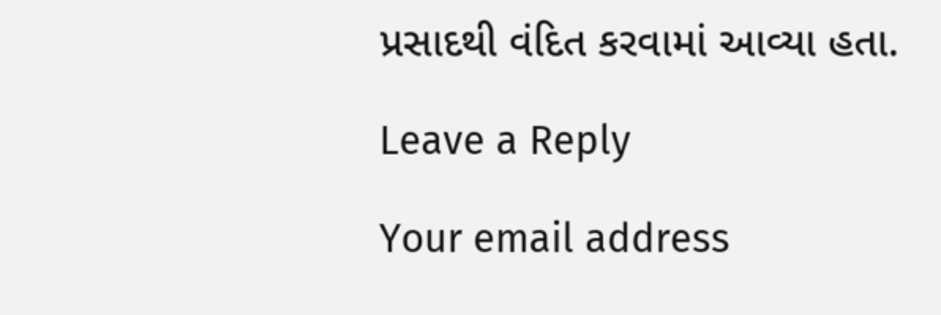પ્રસાદથી વંદિત કરવામાં આવ્યા હતા.

Leave a Reply

Your email address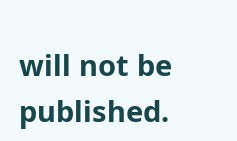will not be published.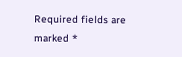Required fields are marked *